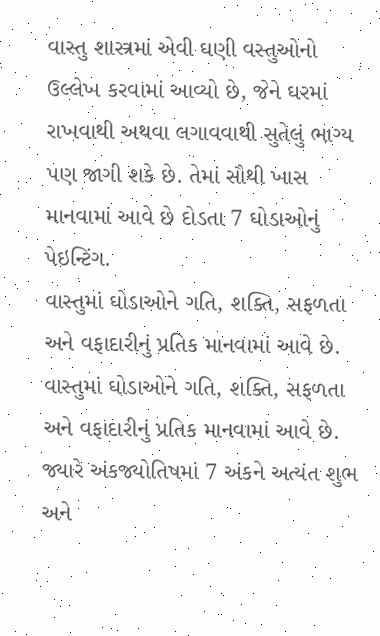વાસ્તુ શાસ્ત્રમાં એવી ઘણી વસ્તુઓનો ઉલ્લેખ કરવામાં આવ્યો છે, જેને ઘરમાં રાખવાથી અથવા લગાવવાથી સુતેલું ભાગ્ય પણ જાગી શકે છે. તેમાં સૌથી ખાસ માનવામાં આવે છે દોડતા 7 ઘોડાઓનું પેઇન્ટિંગ.
વાસ્તુમાં ઘોડાઓને ગતિ, શક્તિ, સફળતા અને વફાદારીનું પ્રતિક માનવામાં આવે છે.
વાસ્તુમાં ઘોડાઓને ગતિ, શક્તિ, સફળતા અને વફાદારીનું પ્રતિક માનવામાં આવે છે. જ્યારે અંકજ્યોતિષમાં 7 અંકને અત્યંત શુભ અને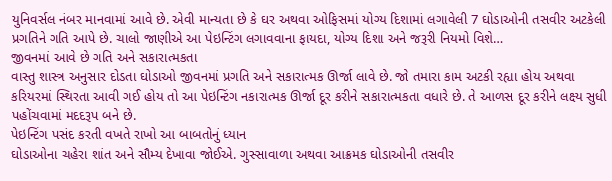યુનિવર્સલ નંબર માનવામાં આવે છે. એવી માન્યતા છે કે ઘર અથવા ઓફિસમાં યોગ્ય દિશામાં લગાવેલી 7 ઘોડાઓની તસવીર અટકેલી પ્રગતિને ગતિ આપે છે. ચાલો જાણીએ આ પેઇન્ટિંગ લગાવવાના ફાયદા, યોગ્ય દિશા અને જરૂરી નિયમો વિશે…
જીવનમાં આવે છે ગતિ અને સકારાત્મકતા
વાસ્તુ શાસ્ત્ર અનુસાર દોડતા ઘોડાઓ જીવનમાં પ્રગતિ અને સકારાત્મક ઊર્જા લાવે છે. જો તમારા કામ અટકી રહ્યા હોય અથવા કરિયરમાં સ્થિરતા આવી ગઈ હોય તો આ પેઇન્ટિંગ નકારાત્મક ઊર્જા દૂર કરીને સકારાત્મકતા વધારે છે. તે આળસ દૂર કરીને લક્ષ્ય સુધી પહોંચવામાં મદદરૂપ બને છે.
પેઇન્ટિંગ પસંદ કરતી વખતે રાખો આ બાબતોનું ધ્યાન
ઘોડાઓના ચહેરા શાંત અને સૌમ્ય દેખાવા જોઈએ. ગુસ્સાવાળા અથવા આક્રમક ઘોડાઓની તસવીર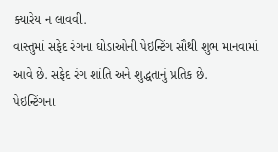ક્યારેય ન લાવવી.
વાસ્તુમાં સફેદ રંગના ઘોડાઓની પેઇન્ટિંગ સૌથી શુભ માનવામાં આવે છે. સફેદ રંગ શાંતિ અને શુદ્ધતાનું પ્રતિક છે.
પેઇન્ટિંગના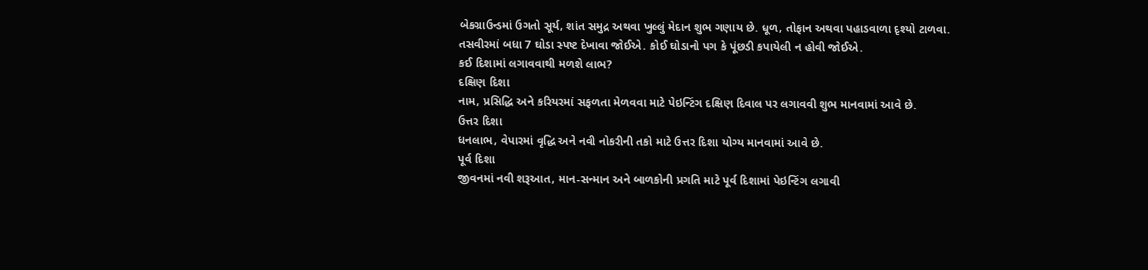બેકગ્રાઉન્ડમાં ઉગતો સૂર્ય, શાંત સમુદ્ર અથવા ખુલ્લું મેદાન શુભ ગણાય છે. ધૂળ, તોફાન અથવા પહાડવાળા દૃશ્યો ટાળવા.
તસવીરમાં બધા 7 ઘોડા સ્પષ્ટ દેખાવા જોઈએ. કોઈ ઘોડાનો પગ કે પૂંછડી કપાયેલી ન હોવી જોઈએ.
કઈ દિશામાં લગાવવાથી મળશે લાભ?
દક્ષિણ દિશા
નામ, પ્રસિદ્ધિ અને કરિયરમાં સફળતા મેળવવા માટે પેઇન્ટિંગ દક્ષિણ દિવાલ પર લગાવવી શુભ માનવામાં આવે છે.
ઉત્તર દિશા
ધનલાભ, વેપારમાં વૃદ્ધિ અને નવી નોકરીની તકો માટે ઉત્તર દિશા યોગ્ય માનવામાં આવે છે.
પૂર્વ દિશા
જીવનમાં નવી શરૂઆત, માન-સન્માન અને બાળકોની પ્રગતિ માટે પૂર્વ દિશામાં પેઇન્ટિંગ લગાવી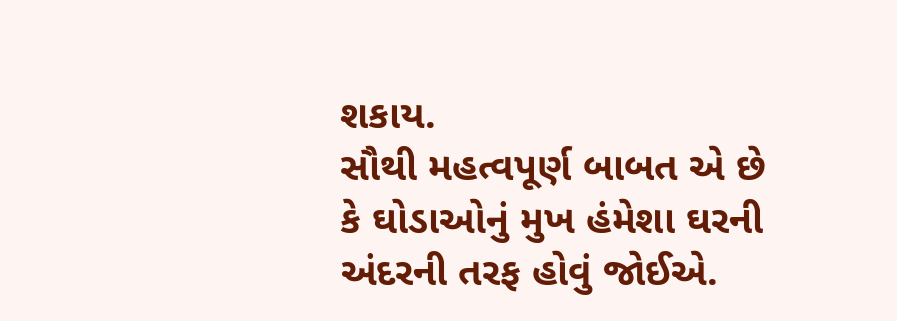શકાય.
સૌથી મહત્વપૂર્ણ બાબત એ છે કે ઘોડાઓનું મુખ હંમેશા ઘરની અંદરની તરફ હોવું જોઈએ.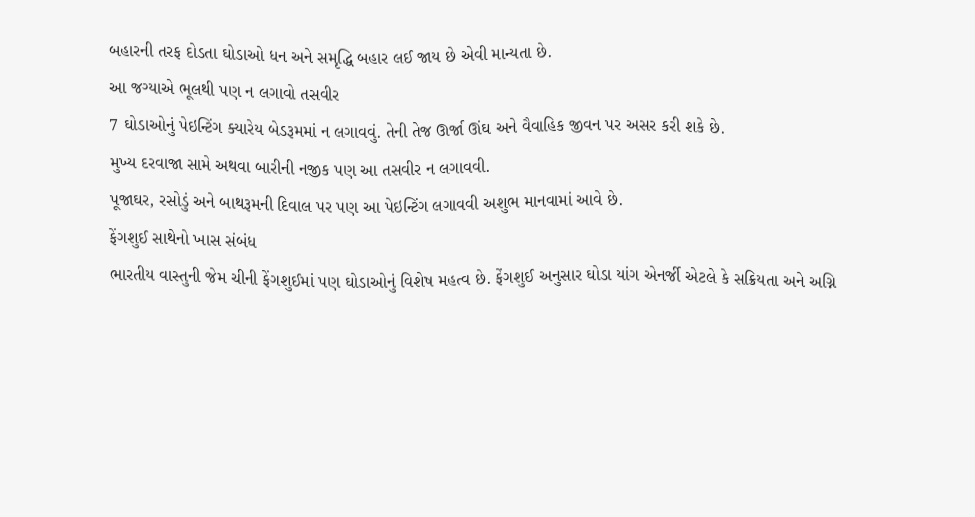બહારની તરફ દોડતા ઘોડાઓ ધન અને સમૃદ્ધિ બહાર લઈ જાય છે એવી માન્યતા છે.
આ જગ્યાએ ભૂલથી પણ ન લગાવો તસવીર
7 ઘોડાઓનું પેઇન્ટિંગ ક્યારેય બેડરૂમમાં ન લગાવવું. તેની તેજ ઊર્જા ઊંઘ અને વૈવાહિક જીવન પર અસર કરી શકે છે.
મુખ્ય દરવાજા સામે અથવા બારીની નજીક પણ આ તસવીર ન લગાવવી.
પૂજાઘર, રસોડું અને બાથરૂમની દિવાલ પર પણ આ પેઇન્ટિંગ લગાવવી અશુભ માનવામાં આવે છે.
ફેંગશુઈ સાથેનો ખાસ સંબંધ
ભારતીય વાસ્તુની જેમ ચીની ફેંગશુઈમાં પણ ઘોડાઓનું વિશેષ મહત્વ છે. ફેંગશુઈ અનુસાર ઘોડા યાંગ એનર્જી એટલે કે સક્રિયતા અને અગ્નિ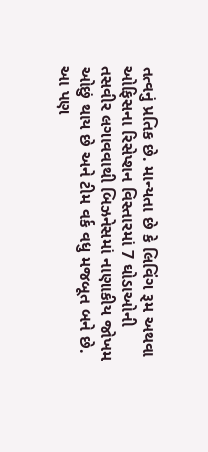તત્વનું પ્રતિક છે. માન્યતા છે કે લિવિંગ રૂમ અથવા ઓફિસના રિસેપ્શન વિસ્તારમાં 7 ઘોડાઓની તસવીર લગાવવાથી બિઝનેસમાં નાણાકીય જોખમ ઓછું થાય છે અને ટીમ વર્ક વધુ મજબૂત બને છે.
આ પણ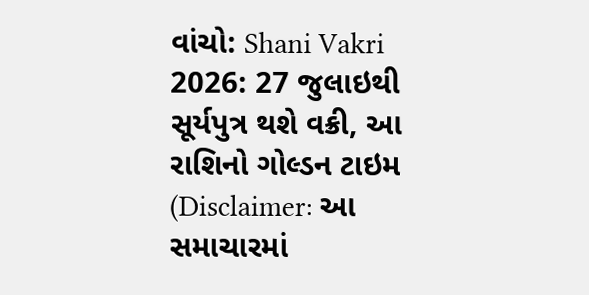વાંચો: Shani Vakri 2026: 27 જુલાઇથી સૂર્યપુત્ર થશે વક્રી, આ રાશિનો ગોલ્ડન ટાઇમ
(Disclaimer: આ સમાચારમાં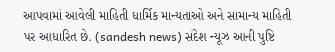આપવામાં આવેલી માહિતી ધાર્મિક માન્યતાઓ અને સામાન્ય માહિતી પર આધારિત છે. (sandesh news) સંદેશ ન્યૂઝ આની પુષ્ટિ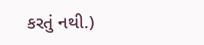કરતું નથી.)